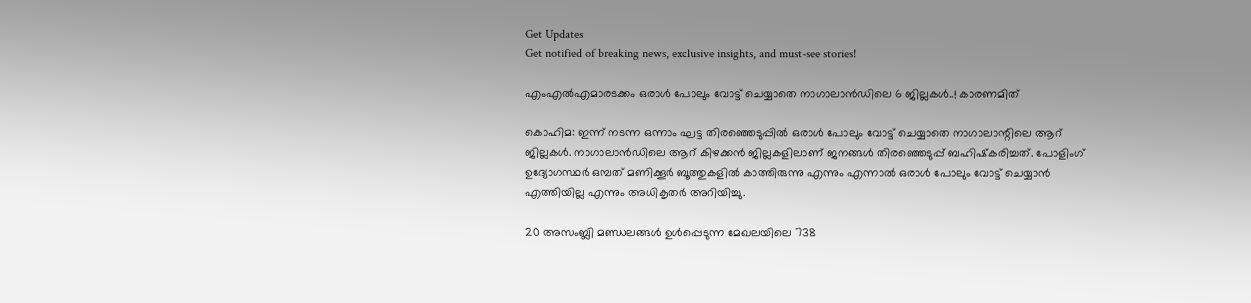Get Updates
Get notified of breaking news, exclusive insights, and must-see stories!

എംഎല്‍എമാരടക്കം ഒരാള്‍ പോലും വോട്ട് ചെയ്യാതെ നാഗാലാന്‍ഡിലെ 6 ജില്ലകള്‍..! കാരണമിത്

കൊഹിമ: ഇന്ന് നടന്ന ഒന്നാം ഘട്ട തിരഞ്ഞെടുപ്പില്‍ ഒരാള്‍ പോലും വോട്ട് ചെയ്യാതെ നാഗാലാന്റിലെ ആറ് ജില്ലകള്‍. നാഗാലാന്‍ഡിലെ ആറ് കിഴക്കന്‍ ജില്ലകളിലാണ് ജനങ്ങള്‍ തിരഞ്ഞെടുപ്പ് ബഹിഷ്‌കരിച്ചത്. പോളിംഗ് ഉദ്യോഗസ്ഥര്‍ ഒമ്പത് മണിക്കൂര്‍ ബൂത്തുകളില്‍ കാത്തിരുന്നു എന്നും എന്നാല്‍ ഒരാള്‍ പോലും വോട്ട് ചെയ്യാന്‍ എത്തിയില്ല എന്നും അധികൃതര്‍ അറിയിച്ചു.

20 അസംബ്ലി മണ്ഡലങ്ങള്‍ ഉള്‍പ്പെടുന്ന മേഖലയിലെ 738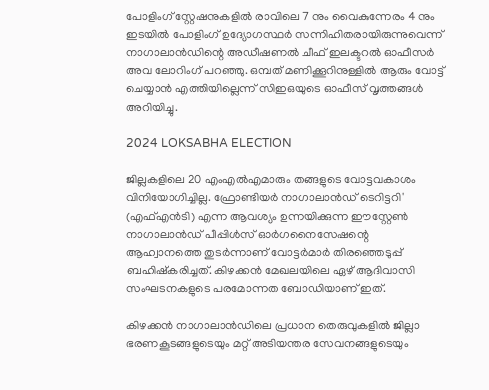പോളിംഗ് സ്റ്റേഷനുകളില്‍ രാവിലെ 7 നും വൈകുന്നേരം 4 നും ഇടയില്‍ പോളിംഗ് ഉദ്യോഗസ്ഥര്‍ സന്നിഹിതരായിരുന്നുവെന്ന് നാഗാലാന്‍ഡിന്റെ അഡീഷണല്‍ ചീഫ് ഇലക്ടറല്‍ ഓഫീസര്‍ അവ ലോറിംഗ് പറഞ്ഞു. ഒമ്പത് മണിക്കൂറിനുള്ളില്‍ ആരും വോട്ട് ചെയ്യാന്‍ എത്തിയില്ലെന്ന് സിഇഒയുടെ ഓഫീസ് വൃത്തങ്ങള്‍ അറിയിച്ചു.

2024 LOKSABHA ELECTION

ജില്ലകളിലെ 20 എംഎല്‍എമാരും തങ്ങളുടെ വോട്ടവകാശം വിനിയോഗിച്ചില്ല. ഫ്രോണ്ടിയര്‍ നാഗാലാന്‍ഡ് ടെറിട്ടറി' (എഫ്എന്‍ടി) എന്ന ആവശ്യം ഉന്നയിക്കുന്ന ഈസ്റ്റേണ്‍ നാഗാലാന്‍ഡ് പീപ്പിള്‍സ് ഓര്‍ഗനൈസേഷന്റെ ആഹ്വാനത്തെ തുടര്‍ന്നാണ് വോട്ടര്‍മാര്‍ തിരഞ്ഞെടുപ്പ് ബഹിഷ്‌കരിച്ചത്. കിഴക്കന്‍ മേഖലയിലെ ഏഴ് ആദിവാസി സംഘടനകളുടെ പരമോന്നത ബോഡിയാണ് ഇത്.

കിഴക്കന്‍ നാഗാലാന്‍ഡിലെ പ്രധാന തെരുവുകളില്‍ ജില്ലാ ഭരണകൂടങ്ങളുടെയും മറ്റ് അടിയന്തര സേവനങ്ങളുടെയും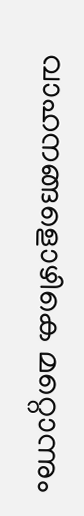വാഹനങ്ങളൊഴികെ മറ്റൊന്നും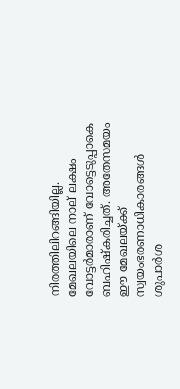നിരത്തിലിറങ്ങിയില്ല. മേഖലയിലെ നാല് ലക്ഷം വോട്ടര്‍മാരാണ് വോട്ടെടുപ്പാകെ ബഹിഷ്‌കരിച്ചത്. അതേസമയം ഈ മേഖലയ്ക്ക് സ്വയംഭരണാധികാരങ്ങള്‍ ശുപാര്‍ശ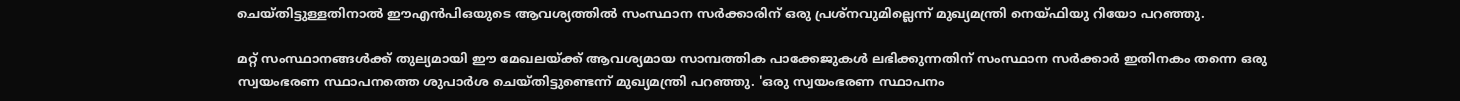ചെയ്തിട്ടുള്ളതിനാല്‍ ഈഎന്‍പിഒയുടെ ആവശ്യത്തില്‍ സംസ്ഥാന സര്‍ക്കാരിന് ഒരു പ്രശ്‌നവുമില്ലെന്ന് മുഖ്യമന്ത്രി നെയ്ഫിയു റിയോ പറഞ്ഞു.

മറ്റ് സംസ്ഥാനങ്ങള്‍ക്ക് തുല്യമായി ഈ മേഖലയ്ക്ക് ആവശ്യമായ സാമ്പത്തിക പാക്കേജുകള്‍ ലഭിക്കുന്നതിന് സംസ്ഥാന സര്‍ക്കാര്‍ ഇതിനകം തന്നെ ഒരു സ്വയംഭരണ സ്ഥാപനത്തെ ശുപാര്‍ശ ചെയ്തിട്ടുണ്ടെന്ന് മുഖ്യമന്ത്രി പറഞ്ഞു. 'ഒരു സ്വയംഭരണ സ്ഥാപനം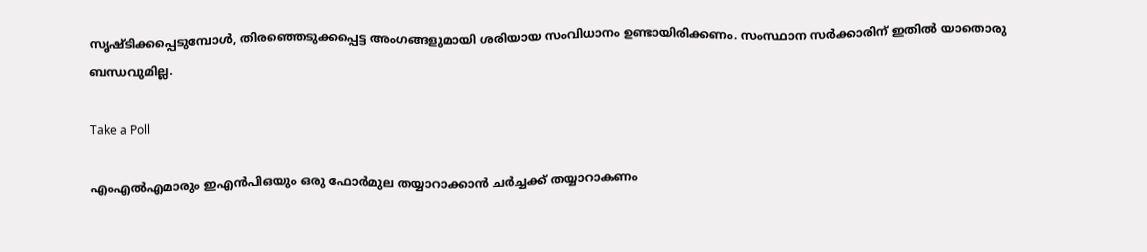സൃഷ്ടിക്കപ്പെടുമ്പോള്‍, തിരഞ്ഞെടുക്കപ്പെട്ട അംഗങ്ങളുമായി ശരിയായ സംവിധാനം ഉണ്ടായിരിക്കണം. സംസ്ഥാന സര്‍ക്കാരിന് ഇതില്‍ യാതൊരു ബന്ധവുമില്ല.

Take a Poll

എംഎല്‍എമാരും ഇഎന്‍പിഒയും ഒരു ഫോര്‍മുല തയ്യാറാക്കാന്‍ ചര്‍ച്ചക്ക് തയ്യാറാകണം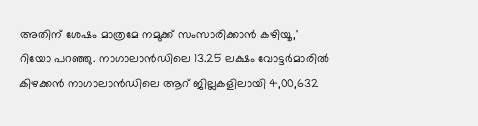അതിന് ശേഷം മാത്രമേ നമുക്ക് സംസാരിക്കാന്‍ കഴിയൂ,' റിയോ പറഞ്ഞു. നാഗാലാന്‍ഡിലെ 13.25 ലക്ഷം വോട്ടര്‍മാരില്‍ കിഴക്കന്‍ നാഗാലാന്‍ഡിലെ ആറ് ജില്ലകളിലായി 4,00,632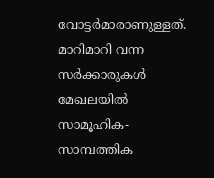വോട്ടര്‍മാരാണുള്ളത്. മാറിമാറി വന്ന സര്‍ക്കാരുകള്‍ മേഖലയില്‍ സാമൂഹിക-സാമ്പത്തിക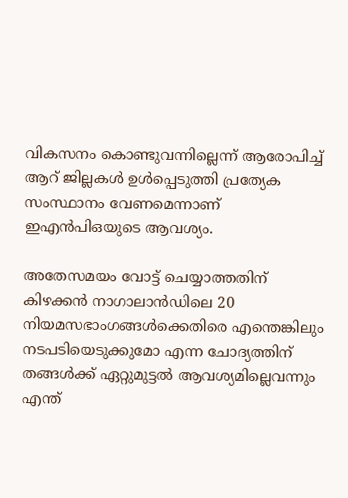വികസനം കൊണ്ടുവന്നില്ലെന്ന് ആരോപിച്ച് ആറ് ജില്ലകള്‍ ഉള്‍പ്പെടുത്തി പ്രത്യേക സംസ്ഥാനം വേണമെന്നാണ് ഇഎന്‍പിഒയുടെ ആവശ്യം.

അതേസമയം വോട്ട് ചെയ്യാത്തതിന് കിഴക്കന്‍ നാഗാലാന്‍ഡിലെ 20 നിയമസഭാംഗങ്ങള്‍ക്കെതിരെ എന്തെങ്കിലും നടപടിയെടുക്കുമോ എന്ന ചോദ്യത്തിന് തങ്ങള്‍ക്ക് ഏറ്റുമുട്ടല്‍ ആവശ്യമില്ലെവന്നും എന്ത്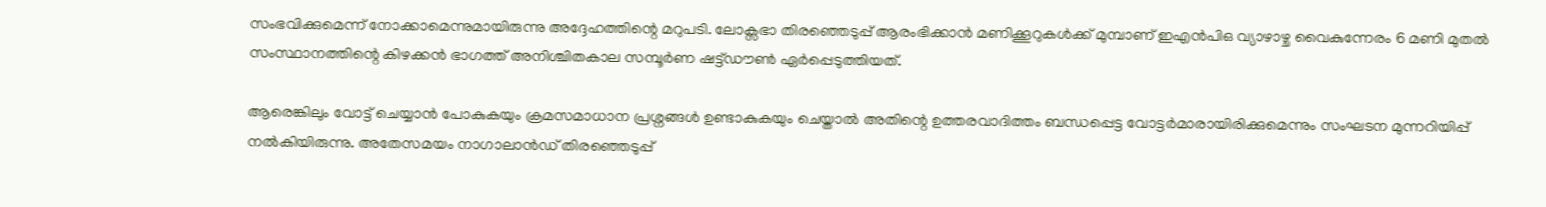സംഭവിക്കുമെന്ന് നോക്കാമെന്നുമായിരുന്നു അദ്ദേഹത്തിന്റെ മറുപടി. ലോക്സഭാ തിരഞ്ഞെടുപ്പ് ആരംഭിക്കാന്‍ മണിക്കൂറുകള്‍ക്ക് മുമ്പാണ് ഇഎന്‍പിഒ വ്യാഴാഴ്ച വൈകുന്നേരം 6 മണി മുതല്‍ സംസ്ഥാനത്തിന്റെ കിഴക്കന്‍ ഭാഗത്ത് അനിശ്ചിതകാല സമ്പൂര്‍ണ ഷട്ട്ഡൗണ്‍ ഏര്‍പ്പെടുത്തിയത്.

ആരെങ്കിലും വോട്ട് ചെയ്യാന്‍ പോകുകയും ക്രമസമാധാന പ്രശ്നങ്ങള്‍ ഉണ്ടാകുകയും ചെയ്താല്‍ അതിന്റെ ഉത്തരവാദിത്തം ബന്ധപ്പെട്ട വോട്ടര്‍മാരായിരിക്കുമെന്നും സംഘടന മുന്നറിയിപ്പ് നല്‍കിയിരുന്നു. അതേസമയം നാഗാലാന്‍ഡ് തിരഞ്ഞെടുപ്പ്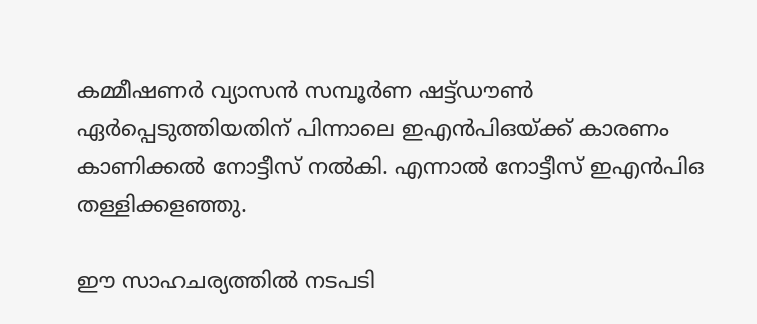കമ്മീഷണര്‍ വ്യാസന്‍ സമ്പൂര്‍ണ ഷട്ട്ഡൗണ്‍ ഏര്‍പ്പെടുത്തിയതിന് പിന്നാലെ ഇഎന്‍പിഒയ്ക്ക് കാരണം കാണിക്കല്‍ നോട്ടീസ് നല്‍കി. എന്നാല്‍ നോട്ടീസ് ഇഎന്‍പിഒ തള്ളിക്കളഞ്ഞു.

ഈ സാഹചര്യത്തില്‍ നടപടി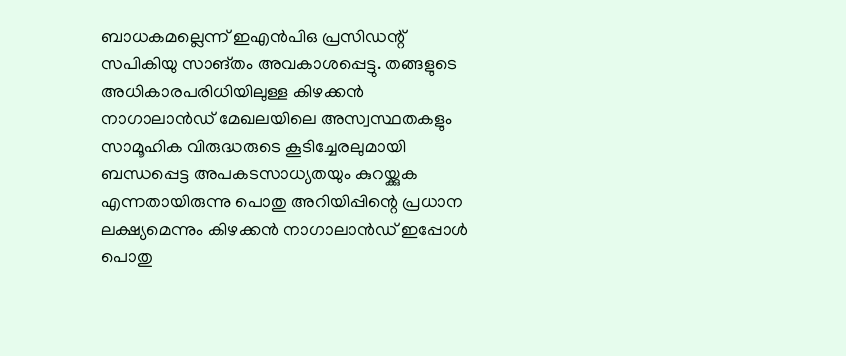ബാധകമല്ലെന്ന് ഇഎന്‍പിഒ പ്രസിഡന്റ് സപികിയു സാങ്തം അവകാശപ്പെട്ടു. തങ്ങളുടെ അധികാരപരിധിയിലുള്ള കിഴക്കന്‍ നാഗാലാന്‍ഡ് മേഖലയിലെ അസ്വസ്ഥതകളും സാമൂഹിക വിരുദ്ധരുടെ കൂടിച്ചേരലുമായി ബന്ധപ്പെട്ട അപകടസാധ്യതയും കുറയ്ക്കുക എന്നതായിരുന്നു പൊതു അറിയിപ്പിന്റെ പ്രധാന ലക്ഷ്യമെന്നും കിഴക്കന്‍ നാഗാലാന്‍ഡ് ഇപ്പോള്‍ പൊതു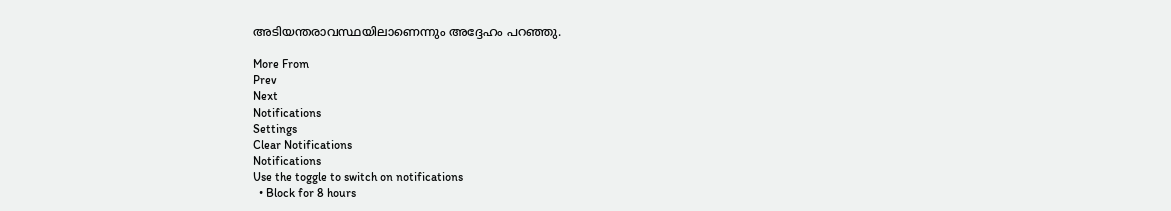അടിയന്തരാവസ്ഥയിലാണെന്നും അദ്ദേഹം പറഞ്ഞു.

More From
Prev
Next
Notifications
Settings
Clear Notifications
Notifications
Use the toggle to switch on notifications
  • Block for 8 hours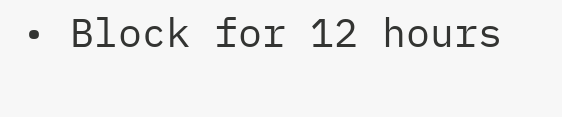• Block for 12 hours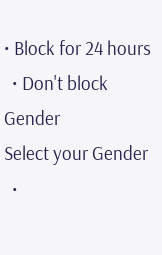• Block for 24 hours
  • Don't block
Gender
Select your Gender
  •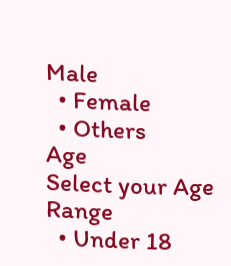Male
  • Female
  • Others
Age
Select your Age Range
  • Under 18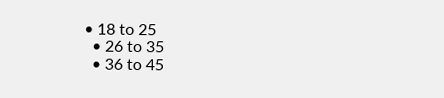• 18 to 25
  • 26 to 35
  • 36 to 45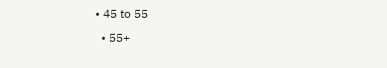• 45 to 55
  • 55+